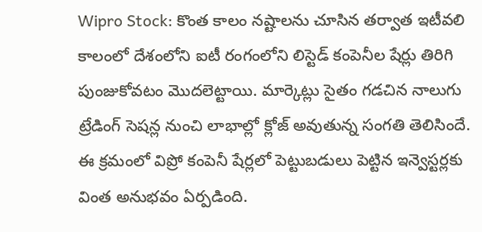Wipro Stock: కొంత కాలం నష్టాలను చూసిన తర్వాత ఇటీవలి కాలంలో దేశంలోని ఐటీ రంగంలోని లిస్టెడ్ కంపెనీల షేర్లు తిరిగి పుంజుకోవటం మెుదలెట్టాయి. మార్కెట్లు సైతం గడచిన నాలుగు ట్రేడింగ్ సెషన్ల నుంచి లాభాల్లో క్లోజ్ అవుతున్న సంగతి తెలిసిందే. ఈ క్రమంలో విప్రో కంపెనీ షేర్లలో పెట్టుబడులు పెట్టిన ఇన్వెస్టర్లకు వింత అనుభవం ఏర్పడింది.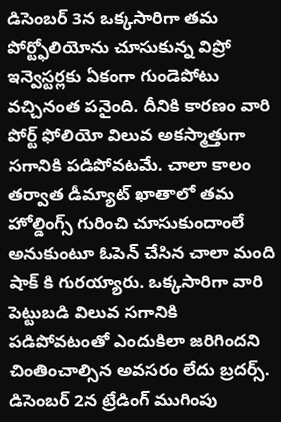డిసెంబర్ 3న ఒక్కసారిగా తమ పోర్ట్ఫోలియోను చూసుకున్న విప్రో ఇన్వెస్టర్లకు ఏకంగా గుండెపోటు వచ్చినంత పనైంది. దీనికి కారణం వారి పోర్ట్ ఫోలియో విలువ అకస్మాత్తుగా సగానికి పడిపోవటమే. చాలా కాలం తర్వాత డీమ్యాట్ ఖాతాలో తమ హోల్డింగ్స్ గురించి చూసుకుందాంలే అనుకుంటూ ఓపెన్ చేసిన చాలా మంది షాక్ కి గురయ్యారు. ఒక్కసారిగా వారి పెట్టుబడి విలువ సగానికి పడిపోవటంతో ఎందుకిలా జరిగిందని చింతించాల్సిన అవసరం లేదు బ్రదర్స్. డిసెంబర్ 2న ట్రేడింగ్ ముగింపు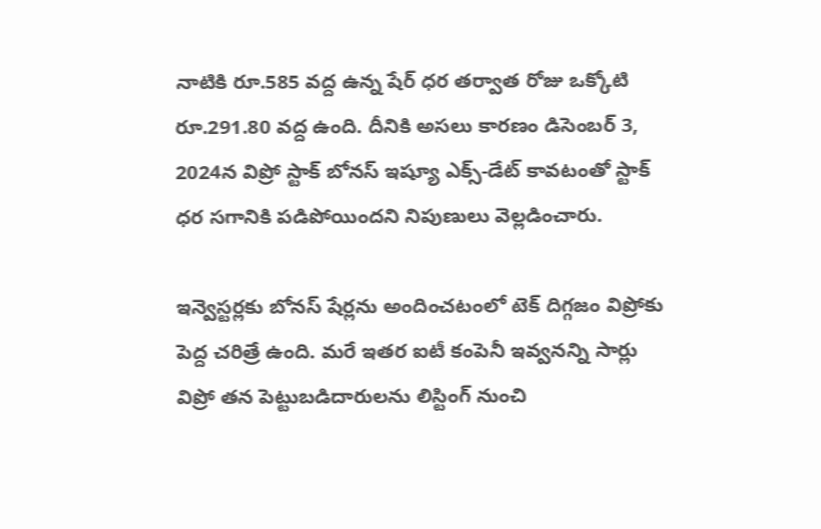నాటికి రూ.585 వద్ద ఉన్న షేర్ ధర తర్వాత రోజు ఒక్కోటి రూ.291.80 వద్ద ఉంది. దీనికి అసలు కారణం డిసెంబర్ 3, 2024న విప్రో స్టాక్ బోనస్ ఇష్యూ ఎక్స్-డేట్ కావటంతో స్టాక్ ధర సగానికి పడిపోయిందని నిపుణులు వెల్లడించారు.

ఇన్వెస్టర్లకు బోనస్ షేర్లను అందించటంలో టెక్ దిగ్గజం విప్రోకు పెద్ద చరిత్రే ఉంది. మరే ఇతర ఐటీ కంపెనీ ఇవ్వనన్ని సార్లు విప్రో తన పెట్టుబడిదారులను లిస్టింగ్ నుంచి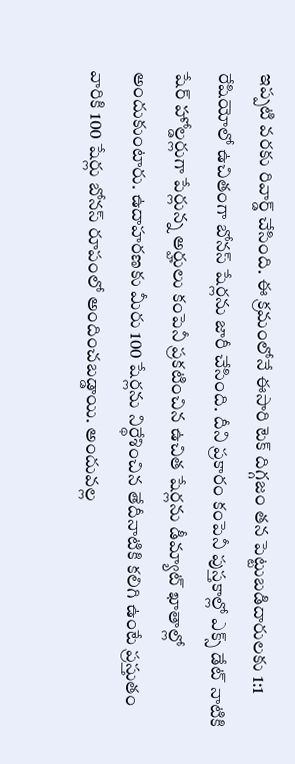ఇప్పటి వరకు రివార్డ్ చేసింది. ఈ క్రమంలోనే ఈసారి టెక్ దిగ్గజం తన పెట్టుబడిదారులకు 1:1 రేషియోలో ఉచితంగా బోనస్ షేర్లను జారీ చేసింది. దీని ప్రకారం కంపెనీ పుస్తకాల్లో ఎక్స్ డేట్ నాటికి షేర్ హోల్డర్లుగా పేర్లున్న అర్హులు కంపెనీ ప్రకటించిన ఉచిత షేర్లను డీమ్యాట్ ఖాతాల్లో అందుకుంటారు. ఉదాహరణకు మీరు 100 షేర్లను నిర్థేశించిన తేదీనాటికి కలిగి ఉంటే ప్రస్తుతం వారికి 100 షేర్లు బోనస్ రూపంలో అందించబడ్డాయి. అందువల్ల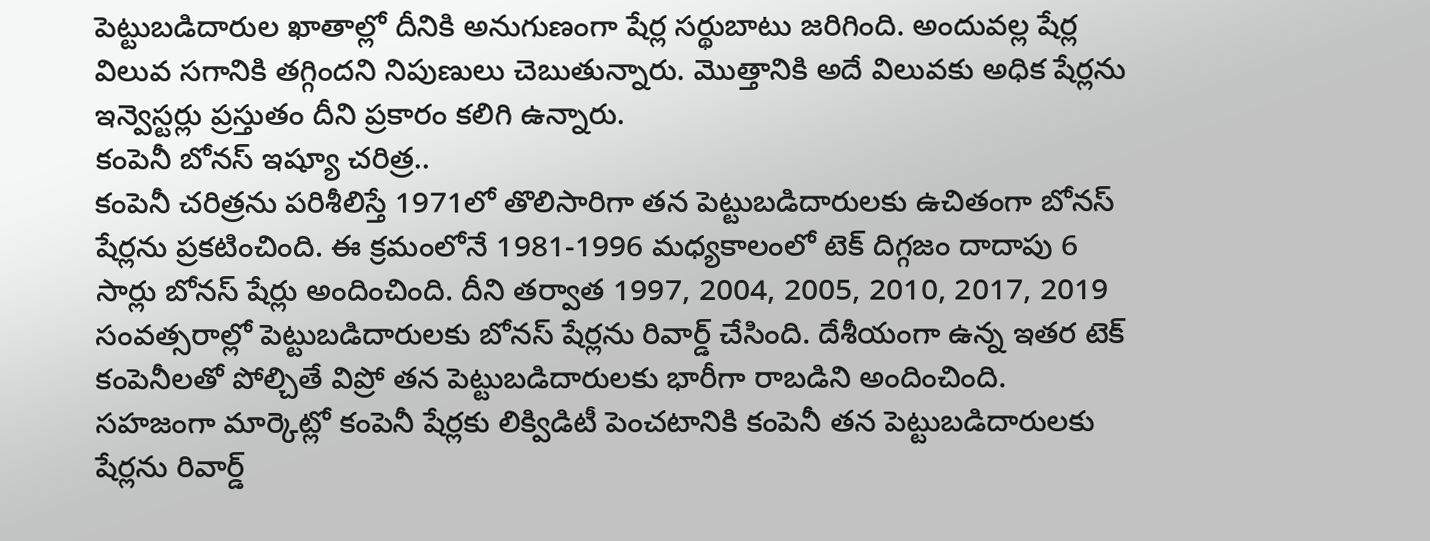పెట్టుబడిదారుల ఖాతాల్లో దీనికి అనుగుణంగా షేర్ల సర్థుబాటు జరిగింది. అందువల్ల షేర్ల విలువ సగానికి తగ్గిందని నిపుణులు చెబుతున్నారు. మెుత్తానికి అదే విలువకు అధిక షేర్లను ఇన్వెస్టర్లు ప్రస్తుతం దీని ప్రకారం కలిగి ఉన్నారు.
కంపెనీ బోనస్ ఇష్యూ చరిత్ర..
కంపెనీ చరిత్రను పరిశీలిస్తే 1971లో తొలిసారిగా తన పెట్టుబడిదారులకు ఉచితంగా బోనస్ షేర్లను ప్రకటించింది. ఈ క్రమంలోనే 1981-1996 మధ్యకాలంలో టెక్ దిగ్గజం దాదాపు 6 సార్లు బోనస్ షేర్లు అందించింది. దీని తర్వాత 1997, 2004, 2005, 2010, 2017, 2019 సంవత్సరాల్లో పెట్టుబడిదారులకు బోనస్ షేర్లను రివార్డ్ చేసింది. దేశీయంగా ఉన్న ఇతర టెక్ కంపెనీలతో పోల్చితే విప్రో తన పెట్టుబడిదారులకు భారీగా రాబడిని అందించింది. సహజంగా మార్కెట్లో కంపెనీ షేర్లకు లిక్విడిటీ పెంచటానికి కంపెనీ తన పెట్టుబడిదారులకు షేర్లను రివార్డ్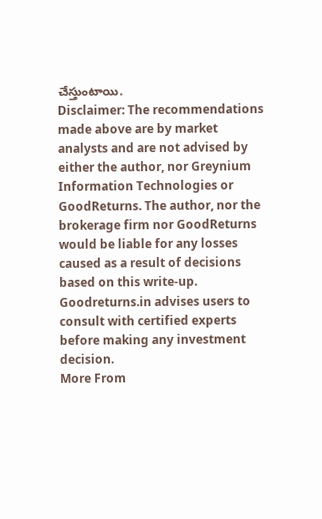చేస్తుంటాయి.
Disclaimer: The recommendations made above are by market analysts and are not advised by either the author, nor Greynium Information Technologies or GoodReturns. The author, nor the brokerage firm nor GoodReturns would be liable for any losses caused as a result of decisions based on this write-up. Goodreturns.in advises users to consult with certified experts before making any investment decision.
More From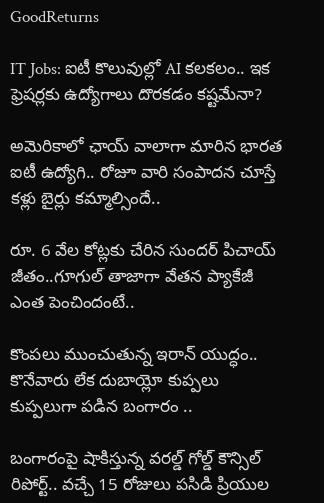GoodReturns

IT Jobs: ఐటీ కొలువుల్లో AI కలకలం.. ఇక ఫ్రెషర్లకు ఉద్యోగాలు దొరకడం కష్టమేనా?

అమెరికాలో ఛాయ్ వాలాగా మారిన భారత ఐటీ ఉద్యోగి.. రోజూ వారి సంపాదన చూస్తే కళ్లు బైర్లు కమ్మాల్సిందే..

రూ. 6 వేల కోట్లకు చేరిన సుందర్ పిచాయ్ జీతం..గూగుల్ తాజాగా వేతన ప్యాకేజీ ఎంత పెంచిందంటే..

కొంపలు ముంచుతున్న ఇరాన్ యుద్ధం.. కొనేవారు లేక దుబాయ్లో కుప్పలు కుప్పలుగా పడిన బంగారం ..

బంగారంపై షాకిస్తున్న వరల్డ్ గోల్డ్ కౌన్సిల్ రిపోర్ట్.. వచ్చే 15 రోజులు పసిడి ప్రియుల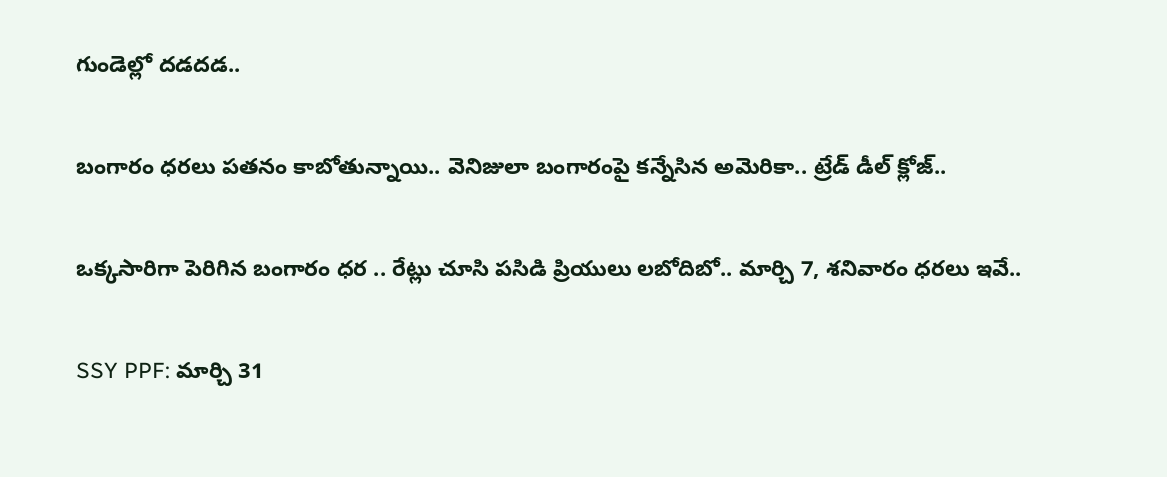గుండెల్లో దడదడ..

బంగారం ధరలు పతనం కాబోతున్నాయి.. వెనిజులా బంగారంపై కన్నేసిన అమెరికా.. ట్రేడ్ డీల్ క్లోజ్..

ఒక్కసారిగా పెరిగిన బంగారం ధర .. రేట్లు చూసి పసిడి ప్రియులు లబోదిబో.. మార్చి 7, శనివారం ధరలు ఇవే..

SSY PPF: మార్చి 31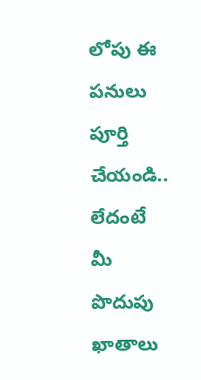లోపు ఈ పనులు పూర్తి చేయండి.. లేదంటే మీ పొదుపు ఖాతాలు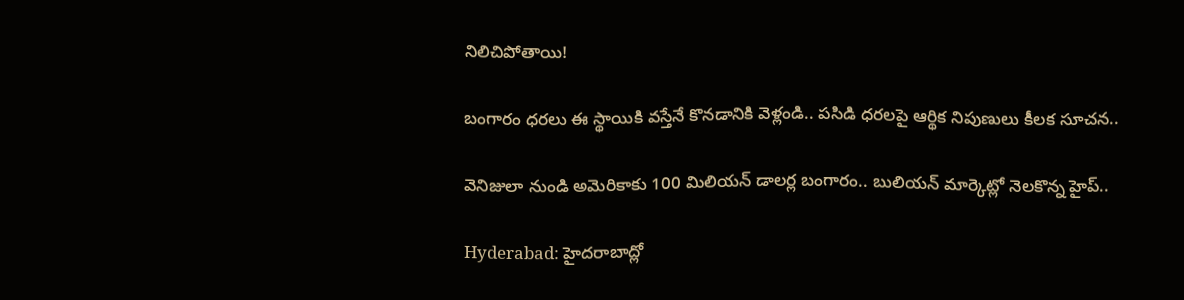నిలిచిపోతాయి!

బంగారం ధరలు ఈ స్థాయికి వస్తేనే కొనడానికి వెళ్లండి.. పసిడి ధరలపై ఆర్థిక నిపుణులు కీలక సూచన..

వెనిజులా నుండి అమెరికాకు 100 మిలియన్ డాలర్ల బంగారం.. బులియన్ మార్కెట్లో నెలకొన్న హైప్..

Hyderabad: హైదరాబాద్లో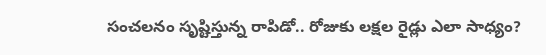సంచలనం సృష్టిస్తున్న రాపిడో.. రోజుకు లక్షల రైడ్లు ఎలా సాధ్యం?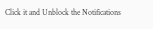Click it and Unblock the Notifications